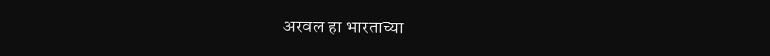अरवल हा भारताच्या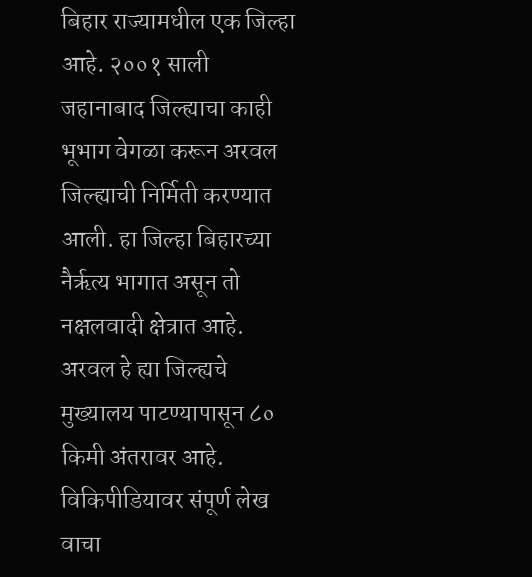बिहार राज्यामधील एक जिल्हा आहे. २००१ साली जहानाबाद जिल्ह्याचा काही भूभाग वेगळा करून अरवल जिल्ह्याची निर्मिती करण्यात आली. हा जिल्हा बिहारच्या नैर्ऋत्य भागात असून तो नक्षलवादी क्षेत्रात आहे. अरवल हे ह्या जिल्ह्यचे मुख्यालय पाटण्यापासून ८० किमी अंतरावर आहे.
विकिपीडियावर संपूर्ण लेख वाचा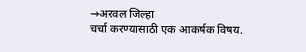→अरवल जिल्हा
चर्चा करण्यासाठी एक आकर्षक विषय.